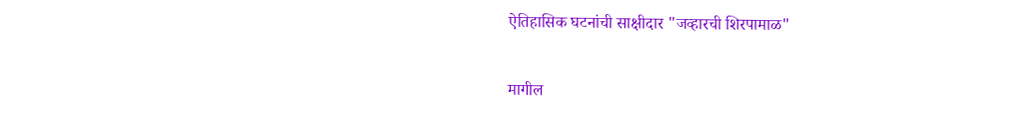ऐतिहासिक घटनांची साक्षीदार "जव्हारची शिरपामाळ"

मागील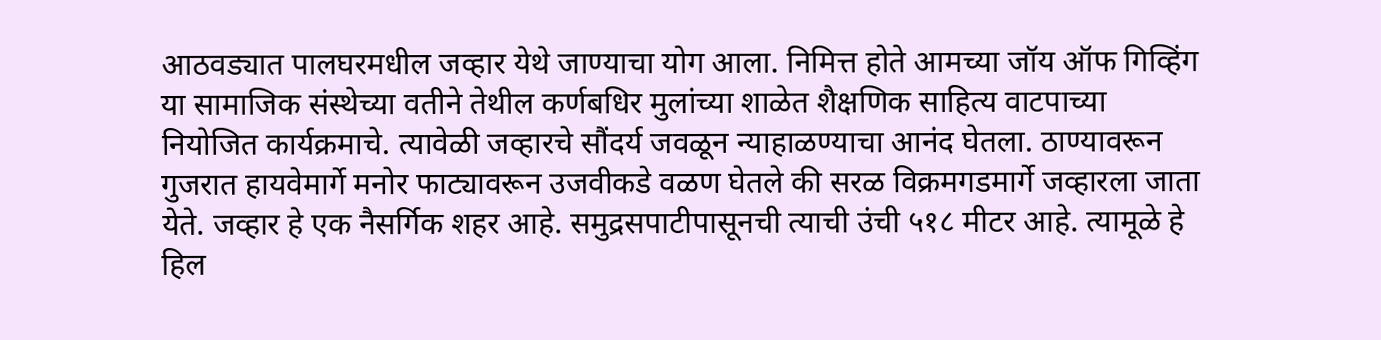आठवड्यात पालघरमधील जव्हार येथे जाण्याचा योग आला. निमित्त होते आमच्या जॉय ऑफ गिव्हिंग या सामाजिक संस्थेच्या वतीने तेथील कर्णबधिर मुलांच्या शाळेत शैक्षणिक साहित्य वाटपाच्या नियोजित कार्यक्रमाचे. त्यावेळी जव्हारचे सौंदर्य जवळून न्याहाळण्याचा आनंद घेतला. ठाण्यावरून गुजरात हायवेमार्गे मनोर फाट्यावरून उजवीकडे वळण घेतले की सरळ विक्रमगडमार्गे जव्हारला जाता येते. जव्हार हे एक नैसर्गिक शहर आहे. समुद्रसपाटीपासूनची त्याची उंची ५१८ मीटर आहे. त्यामूळे हे हिल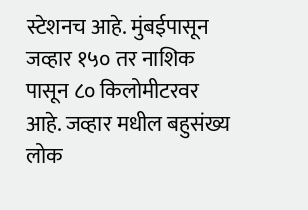स्टेशनच आहे. मुंबईपासून जव्हार १५० तर नाशिक पासून ८० किलोमीटरवर आहे. जव्हार मधील बहुसंख्य लोक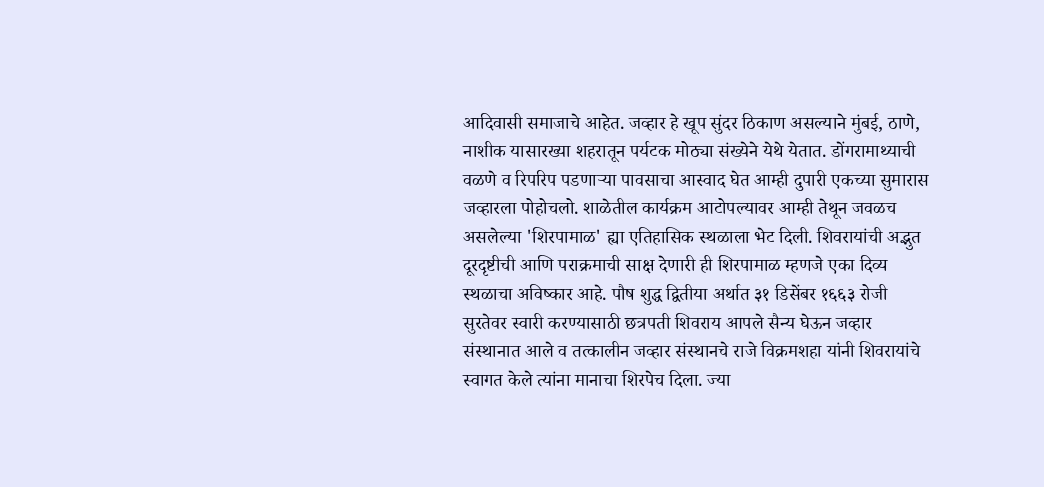आदिवासी समाजाचे आहेत. जव्हार हे खूप सुंदर ठिकाण असल्याने मुंबई, ठाणे, नाशीक यासारख्या शहरातून पर्यटक मोठ्या संख्येने येथे येतात. डोंगरामाथ्याची वळणे व रिपरिप पडणाऱ्या पावसाचा आस्वाद घेत आम्ही दुपारी एकच्या सुमारास जव्हारला पोहोचलो. शाळेतील कार्यक्रम आटोपल्यावर आम्ही तेथून जवळच असलेल्या 'शिरपामाळ' ह्या एतिहासिक स्थळाला भेट दिली. शिवरायांची अद्भुत दूरदृष्टीची आणि पराक्रमाची साक्ष देणारी ही शिरपामाळ म्हणजे एका दिव्य स्थळाचा अविष्कार आहे. पौष शुद्ध द्वितीया अर्थात ३१ डिसेंबर १६६३ रोजी सुरतेवर स्वारी करण्यासाठी छत्रपती शिवराय आपले सैन्य घेऊन जव्हार संस्थानात आले व तत्कालीन जव्हार संस्थानचे राजे विक्रमशहा यांनी शिवरायांचे स्वागत केले त्यांना मानाचा शिरपेच दिला. ज्या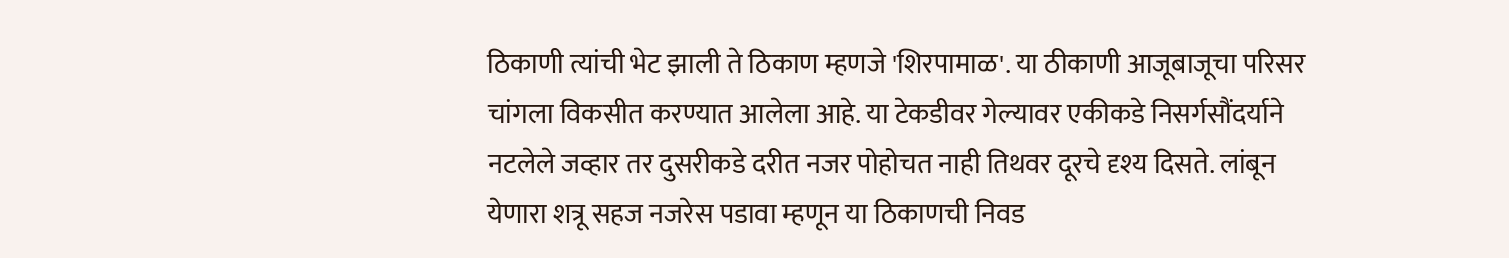ठिकाणी त्यांची भेट झाली ते ठिकाण म्हणजे 'शिरपामाळ'. या ठीकाणी आजूबाजूचा परिसर चांगला विकसीत करण्यात आलेला आहे. या टेकडीवर गेल्यावर एकीकडे निसर्गसौंदर्याने नटलेले जव्हार तर दुसरीकडे दरीत नजर पोहोचत नाही तिथवर दूरचे दृश्य दिसते. लांबून येणारा शत्रू सहज नजरेस पडावा म्हणून या ठिकाणची निवड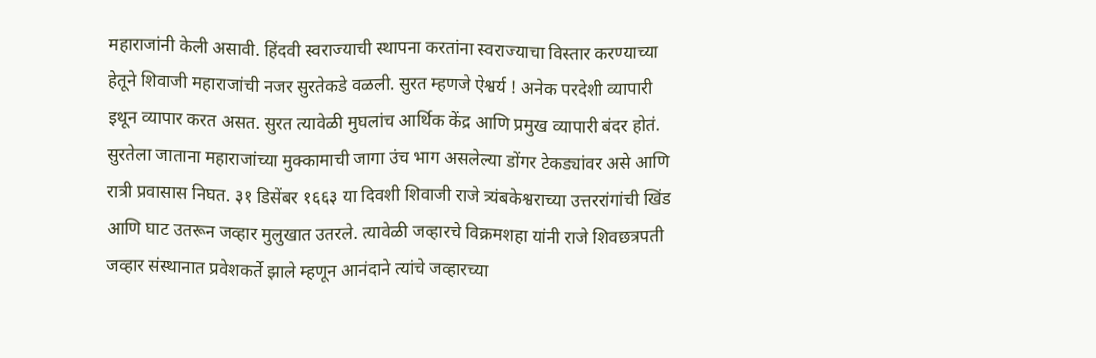महाराजांनी केली असावी. हिंदवी स्वराज्याची स्थापना करतांना स्वराज्याचा विस्तार करण्याच्या हेतूने शिवाजी महाराजांची नजर सुरतेकडे वळली. सुरत म्हणजे ऐश्वर्य ! अनेक परदेशी व्यापारी इथून व्यापार करत असत. सुरत त्यावेळी मुघलांच आर्थिक केंद्र आणि प्रमुख व्यापारी बंदर होतं. सुरतेला जाताना महाराजांच्या मुक्कामाची जागा उंच भाग असलेल्या डोंगर टेकड्यांवर असे आणि रात्री प्रवासास निघत. ३१ डिसेंबर १६६३ या दिवशी शिवाजी राजे त्र्यंबकेश्वराच्या उत्तररांगांची खिंड आणि घाट उतरून जव्हार मुलुखात उतरले. त्यावेळी जव्हारचे विक्रमशहा यांनी राजे शिवछत्रपती जव्हार संस्थानात प्रवेशकर्ते झाले म्हणून आनंदाने त्यांचे जव्हारच्या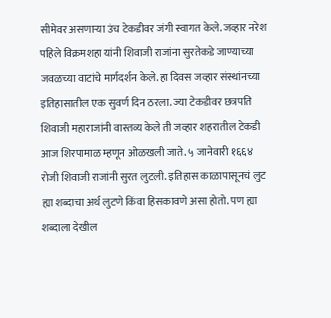सीमेवर असणाऱ्या उंच टेकडीवर जंगी स्वागत केले. जव्हार नरेश पहिले विक्रमशहा यांनी शिवाजी राजांना सुरतेकडे जाण्याच्या जवळच्या वाटांचे मार्गदर्शन केले. हा दिवस जव्हार संस्थांनच्या इतिहासातील एक सुवर्ण दिन ठरला. ज्या टेकडीवर छत्रपति शिवाजी महाराजांनी वास्तव्य केले ती जव्हार शहरातील टेकडी आज शिरपामाळ म्हणून ओळखली जाते. ५ जानेवारी १६६४ रोजी शिवाजी राजांनी सुरत लुटली. इतिहास काळापासूनचं लुट ह्या शब्दाचा अर्थ लुटणे किंवा हिसकावणे असा होतो. पण ह्या शब्दाला देखील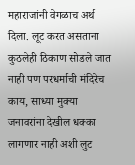महाराजांनी वेगळाच अर्थ दिला. लूट करत असताना कुठलेही ठिकाण सोडले जात नाही पण परधर्माची मंदिरेच काय, साध्या मुक्या जनावरांना देखील धक्का लागणार नाही अशी लुट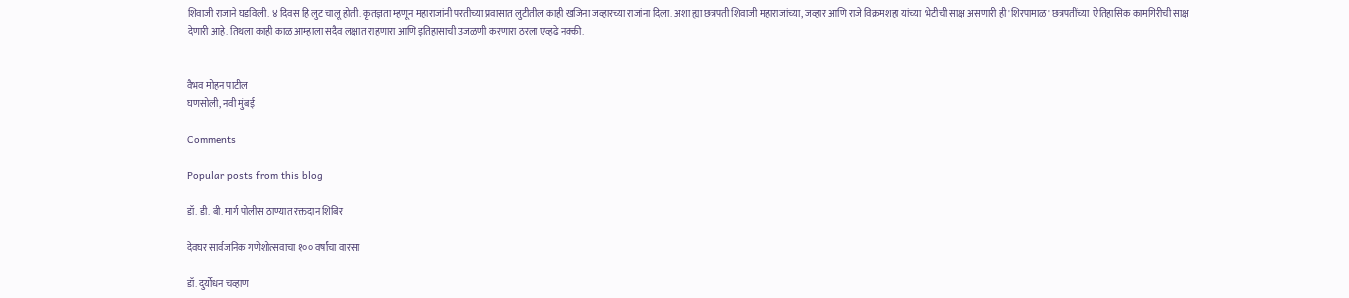शिवाजी राजाने घडविली. ४ दिवस हि लुट चालू होती. कृतज्ञता म्हणून महाराजांनी परतीच्या प्रवासात लुटीतील काही खजिना जव्हारच्या राजांना दिला. अशा ह्या छत्रपती शिवाजी महाराजांच्या, जव्हार आणि राजे विक्रमशहा यांच्या  भेटीची साक्ष असणारी ही 'शिरपामाळ' छत्रपतींच्या  ऐतिहासिक कामगिरीची साक्ष देणारी आहे. तिथला काही काळ आम्हाला सदैव लक्षात राहणारा आणि इतिहासाची उजळणी करणारा ठरला एव्हढे नक्की.


वैभव मोहन पाटील
घणसोली, नवी मुंबई

Comments

Popular posts from this blog

डॉ. डी. बी. मार्ग पोलीस ठाण्यात रक्तदान शिबिर

देवघर सार्वजनिक गणेशोत्सवाचा १०० वर्षांचा वारसा

डॉ. दुर्योधन चव्हाण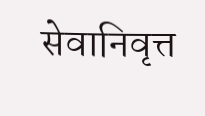सेवानिवृत्त